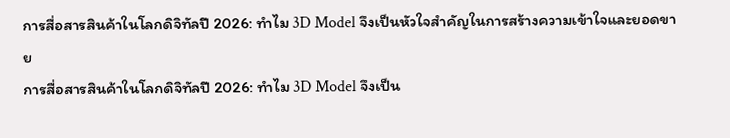การสื่อสารสินค้าในโลกดิจิทัลปี 2026: ทำไม 3D Model จึงเป็นหัวใจสำคัญในการสร้างความเข้าใจและยอดขาย
การสื่อสารสินค้าในโลกดิจิทัลปี 2026: ทำไม 3D Model จึงเป็น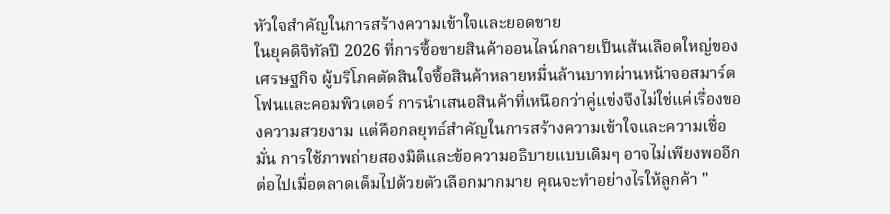หัวใจสำคัญในการสร้างความเข้าใจและยอดขาย
ในยุคดิจิทัลปี 2026 ที่การซื้อขายสินค้าออนไลน์กลายเป็นเส้นเลือดใหญ่ของเศรษฐกิจ ผู้บริโภคตัดสินใจซื้อสินค้าหลายหมื่นล้านบาทผ่านหน้าจอสมาร์ตโฟนและคอมพิวเตอร์ การนำเสนอสินค้าที่เหนือกว่าคู่แข่งจึงไม่ใช่แค่เรื่องของความสวยงาม แต่คือกลยุทธ์สำคัญในการสร้างความเข้าใจและความเชื่อมั่น การใช้ภาพถ่ายสองมิติและข้อความอธิบายแบบเดิมๆ อาจไม่เพียงพออีกต่อไปเมื่อตลาดเต็มไปด้วยตัวเลือกมากมาย คุณจะทำอย่างไรให้ลูกค้า "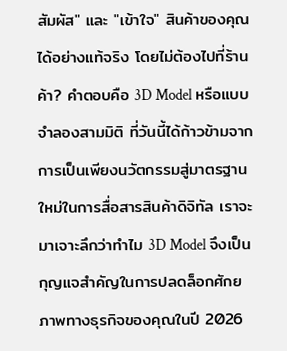สัมผัส" และ "เข้าใจ" สินค้าของคุณได้อย่างแท้จริง โดยไม่ต้องไปที่ร้านค้า? คำตอบคือ 3D Model หรือแบบจำลองสามมิติ ที่วันนี้ได้ก้าวข้ามจากการเป็นเพียงนวัตกรรมสู่มาตรฐานใหม่ในการสื่อสารสินค้าดิจิทัล เราจะมาเจาะลึกว่าทำไม 3D Model จึงเป็นกุญแจสำคัญในการปลดล็อกศักยภาพทางธุรกิจของคุณในปี 2026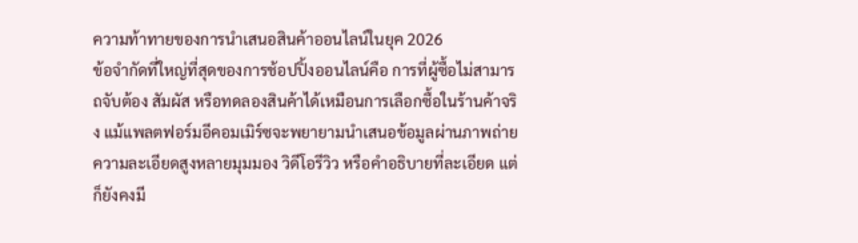ความท้าทายของการนำเสนอสินค้าออนไลน์ในยุค 2026
ข้อจำกัดที่ใหญ่ที่สุดของการช้อปปิ้งออนไลน์คือ การที่ผู้ซื้อไม่สามารถจับต้อง สัมผัส หรือทดลองสินค้าได้เหมือนการเลือกซื้อในร้านค้าจริง แม้แพลตฟอร์มอีคอมเมิร์ซจะพยายามนำเสนอข้อมูลผ่านภาพถ่ายความละเอียดสูงหลายมุมมอง วิดีโอรีวิว หรือคำอธิบายที่ละเอียด แต่ก็ยังคงมี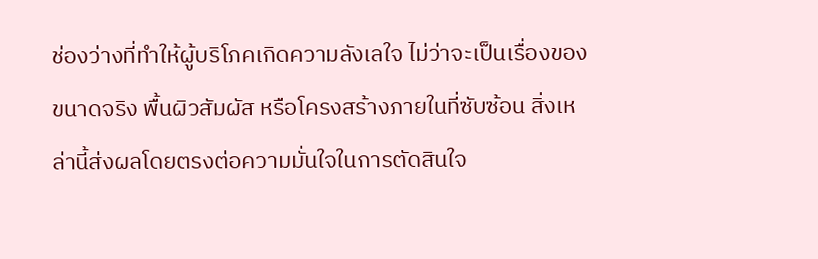ช่องว่างที่ทำให้ผู้บริโภคเกิดความลังเลใจ ไม่ว่าจะเป็นเรื่องของขนาดจริง พื้นผิวสัมผัส หรือโครงสร้างภายในที่ซับซ้อน สิ่งเหล่านี้ส่งผลโดยตรงต่อความมั่นใจในการตัดสินใจ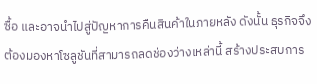ซื้อ และอาจนำไปสู่ปัญหาการคืนสินค้าในภายหลัง ดังนั้น ธุรกิจจึงต้องมองหาโซลูชันที่สามารถลดช่องว่างเหล่านี้ สร้างประสบการ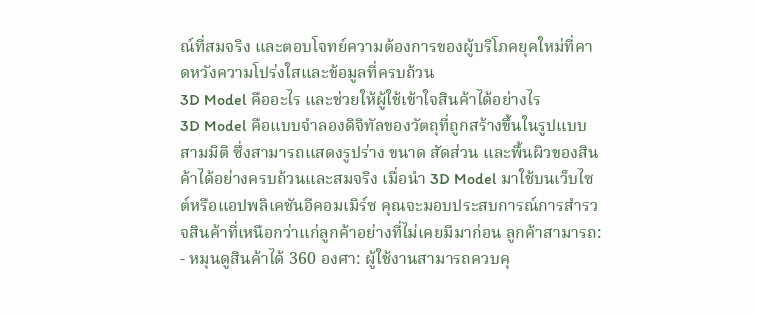ณ์ที่สมจริง และตอบโจทย์ความต้องการของผู้บริโภคยุคใหม่ที่คาดหวังความโปร่งใสและข้อมูลที่ครบถ้วน
3D Model คืออะไร และช่วยให้ผู้ใช้เข้าใจสินค้าได้อย่างไร
3D Model คือแบบจำลองดิจิทัลของวัตถุที่ถูกสร้างขึ้นในรูปแบบสามมิติ ซึ่งสามารถแสดงรูปร่าง ขนาด สัดส่วน และพื้นผิวของสินค้าได้อย่างครบถ้วนและสมจริง เมื่อนำ 3D Model มาใช้บนเว็บไซต์หรือแอปพลิเคชันอีคอมเมิร์ซ คุณจะมอบประสบการณ์การสำรวจสินค้าที่เหนือกว่าแก่ลูกค้าอย่างที่ไม่เคยมีมาก่อน ลูกค้าสามารถ:
- หมุนดูสินค้าได้ 360 องศา: ผู้ใช้งานสามารถควบคุ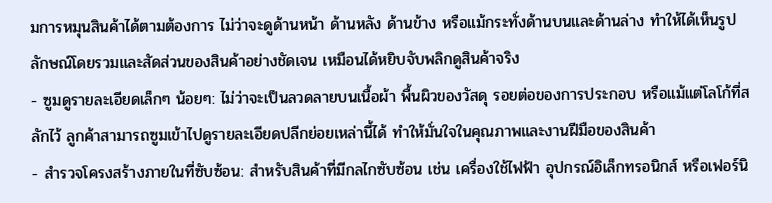มการหมุนสินค้าได้ตามต้องการ ไม่ว่าจะดูด้านหน้า ด้านหลัง ด้านข้าง หรือแม้กระทั่งด้านบนและด้านล่าง ทำให้ได้เห็นรูปลักษณ์โดยรวมและสัดส่วนของสินค้าอย่างชัดเจน เหมือนได้หยิบจับพลิกดูสินค้าจริง
- ซูมดูรายละเอียดเล็กๆ น้อยๆ: ไม่ว่าจะเป็นลวดลายบนเนื้อผ้า พื้นผิวของวัสดุ รอยต่อของการประกอบ หรือแม้แต่โลโก้ที่สลักไว้ ลูกค้าสามารถซูมเข้าไปดูรายละเอียดปลีกย่อยเหล่านี้ได้ ทำให้มั่นใจในคุณภาพและงานฝีมือของสินค้า
- สำรวจโครงสร้างภายในที่ซับซ้อน: สำหรับสินค้าที่มีกลไกซับซ้อน เช่น เครื่องใช้ไฟฟ้า อุปกรณ์อิเล็กทรอนิกส์ หรือเฟอร์นิ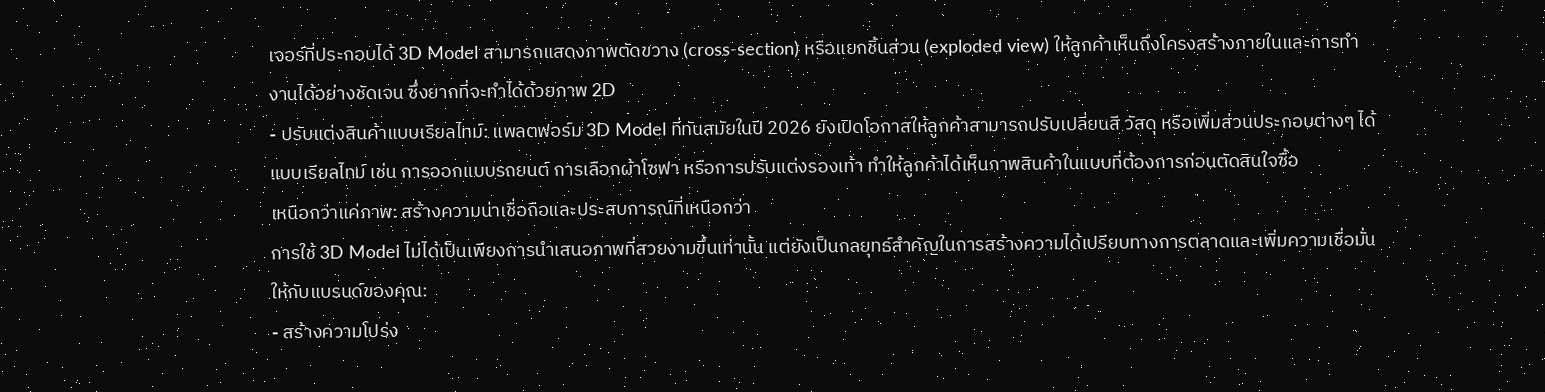เจอร์ที่ประกอบได้ 3D Model สามารถแสดงภาพตัดขวาง (cross-section) หรือแยกชิ้นส่วน (exploded view) ให้ลูกค้าเห็นถึงโครงสร้างภายในและการทำงานได้อย่างชัดเจน ซึ่งยากที่จะทำได้ด้วยภาพ 2D
- ปรับแต่งสินค้าแบบเรียลไทม์: แพลตฟอร์ม 3D Model ที่ทันสมัยในปี 2026 ยังเปิดโอกาสให้ลูกค้าสามารถปรับเปลี่ยนสี วัสดุ หรือเพิ่มส่วนประกอบต่างๆ ได้แบบเรียลไทม์ เช่น การออกแบบรถยนต์ การเลือกผ้าโซฟา หรือการปรับแต่งรองเท้า ทำให้ลูกค้าได้เห็นภาพสินค้าในแบบที่ต้องการก่อนตัดสินใจซื้อ
เหนือกว่าแค่ภาพ: สร้างความน่าเชื่อถือและประสบการณ์ที่เหนือกว่า
การใช้ 3D Model ไม่ได้เป็นเพียงการนำเสนอภาพที่สวยงามขึ้นเท่านั้น แต่ยังเป็นกลยุทธ์สำคัญในการสร้างความได้เปรียบทางการตลาดและเพิ่มความเชื่อมั่นให้กับแบรนด์ของคุณ:
- สร้างความโปร่ง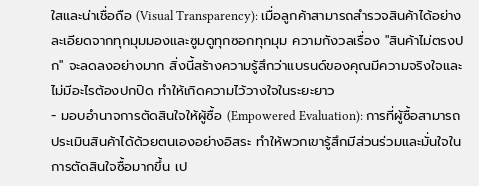ใสและน่าเชื่อถือ (Visual Transparency): เมื่อลูกค้าสามารถสำรวจสินค้าได้อย่างละเอียดจากทุกมุมมองและซูมดูทุกซอกทุกมุม ความกังวลเรื่อง "สินค้าไม่ตรงปก" จะลดลงอย่างมาก สิ่งนี้สร้างความรู้สึกว่าแบรนด์ของคุณมีความจริงใจและไม่มีอะไรต้องปกปิด ทำให้เกิดความไว้วางใจในระยะยาว
- มอบอำนาจการตัดสินใจให้ผู้ซื้อ (Empowered Evaluation): การที่ผู้ซื้อสามารถประเมินสินค้าได้ด้วยตนเองอย่างอิสระ ทำให้พวกเขารู้สึกมีส่วนร่วมและมั่นใจในการตัดสินใจซื้อมากขึ้น เป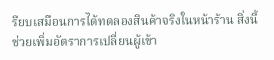รียบเสมือนการได้ทดลองสินค้าจริงในหน้าร้าน สิ่งนี้ช่วยเพิ่มอัตราการเปลี่ยนผู้เข้า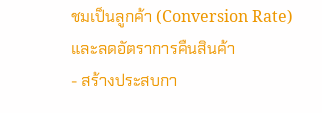ชมเป็นลูกค้า (Conversion Rate) และลดอัตราการคืนสินค้า
- สร้างประสบกา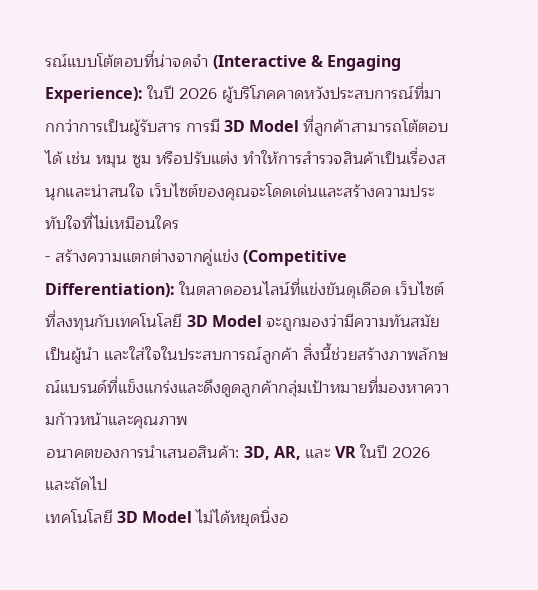รณ์แบบโต้ตอบที่น่าจดจำ (Interactive & Engaging Experience): ในปี 2026 ผู้บริโภคคาดหวังประสบการณ์ที่มากกว่าการเป็นผู้รับสาร การมี 3D Model ที่ลูกค้าสามารถโต้ตอบได้ เช่น หมุน ซูม หรือปรับแต่ง ทำให้การสำรวจสินค้าเป็นเรื่องสนุกและน่าสนใจ เว็บไซต์ของคุณจะโดดเด่นและสร้างความประทับใจที่ไม่เหมือนใคร
- สร้างความแตกต่างจากคู่แข่ง (Competitive Differentiation): ในตลาดออนไลน์ที่แข่งขันดุเดือด เว็บไซต์ที่ลงทุนกับเทคโนโลยี 3D Model จะถูกมองว่ามีความทันสมัย เป็นผู้นำ และใส่ใจในประสบการณ์ลูกค้า สิ่งนี้ช่วยสร้างภาพลักษณ์แบรนด์ที่แข็งแกร่งและดึงดูดลูกค้ากลุ่มเป้าหมายที่มองหาความก้าวหน้าและคุณภาพ
อนาคตของการนำเสนอสินค้า: 3D, AR, และ VR ในปี 2026 และถัดไป
เทคโนโลยี 3D Model ไม่ได้หยุดนิ่งอ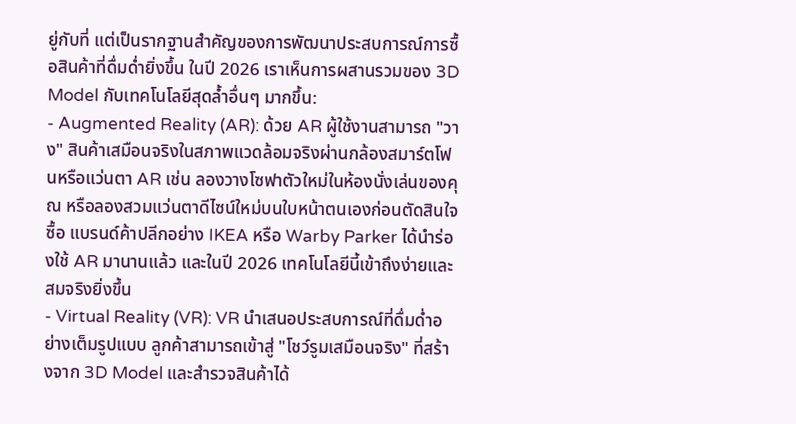ยู่กับที่ แต่เป็นรากฐานสำคัญของการพัฒนาประสบการณ์การซื้อสินค้าที่ดื่มด่ำยิ่งขึ้น ในปี 2026 เราเห็นการผสานรวมของ 3D Model กับเทคโนโลยีสุดล้ำอื่นๆ มากขึ้น:
- Augmented Reality (AR): ด้วย AR ผู้ใช้งานสามารถ "วาง" สินค้าเสมือนจริงในสภาพแวดล้อมจริงผ่านกล้องสมาร์ตโฟนหรือแว่นตา AR เช่น ลองวางโซฟาตัวใหม่ในห้องนั่งเล่นของคุณ หรือลองสวมแว่นตาดีไซน์ใหม่บนใบหน้าตนเองก่อนตัดสินใจซื้อ แบรนด์ค้าปลีกอย่าง IKEA หรือ Warby Parker ได้นำร่องใช้ AR มานานแล้ว และในปี 2026 เทคโนโลยีนี้เข้าถึงง่ายและสมจริงยิ่งขึ้น
- Virtual Reality (VR): VR นำเสนอประสบการณ์ที่ดื่มด่ำอย่างเต็มรูปแบบ ลูกค้าสามารถเข้าสู่ "โชว์รูมเสมือนจริง" ที่สร้างจาก 3D Model และสำรวจสินค้าได้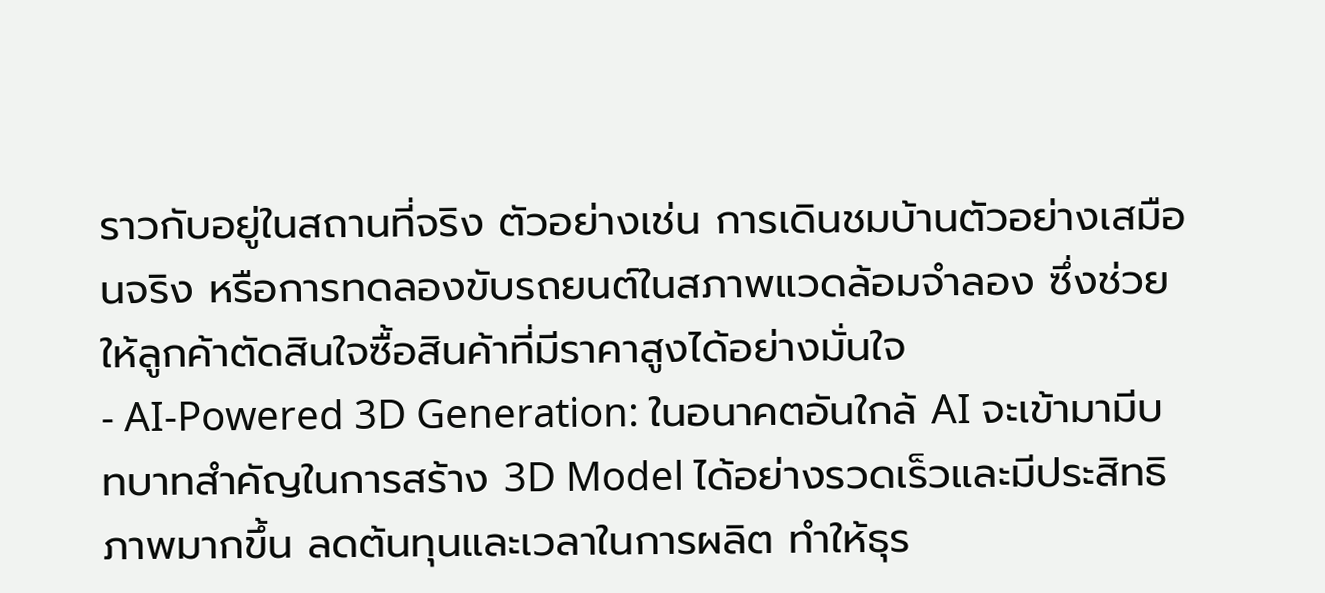ราวกับอยู่ในสถานที่จริง ตัวอย่างเช่น การเดินชมบ้านตัวอย่างเสมือนจริง หรือการทดลองขับรถยนต์ในสภาพแวดล้อมจำลอง ซึ่งช่วยให้ลูกค้าตัดสินใจซื้อสินค้าที่มีราคาสูงได้อย่างมั่นใจ
- AI-Powered 3D Generation: ในอนาคตอันใกล้ AI จะเข้ามามีบทบาทสำคัญในการสร้าง 3D Model ได้อย่างรวดเร็วและมีประสิทธิภาพมากขึ้น ลดต้นทุนและเวลาในการผลิต ทำให้ธุร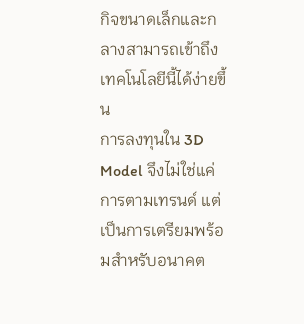กิจขนาดเล็กและกลางสามารถเข้าถึงเทคโนโลยีนี้ได้ง่ายขึ้น
การลงทุนใน 3D Model จึงไม่ใช่แค่การตามเทรนด์ แต่เป็นการเตรียมพร้อมสำหรับอนาคต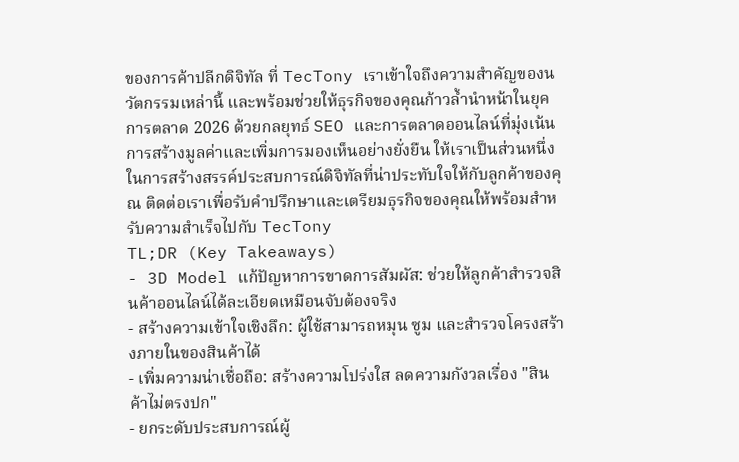ของการค้าปลีกดิจิทัล ที่ TecTony เราเข้าใจถึงความสำคัญของนวัตกรรมเหล่านี้ และพร้อมช่วยให้ธุรกิจของคุณก้าวล้ำนำหน้าในยุคการตลาด 2026 ด้วยกลยุทธ์ SEO และการตลาดออนไลน์ที่มุ่งเน้นการสร้างมูลค่าและเพิ่มการมองเห็นอย่างยั่งยืน ให้เราเป็นส่วนหนึ่งในการสร้างสรรค์ประสบการณ์ดิจิทัลที่น่าประทับใจให้กับลูกค้าของคุณ ติดต่อเราเพื่อรับคำปรึกษาและเตรียมธุรกิจของคุณให้พร้อมสำหรับความสำเร็จไปกับ TecTony
TL;DR (Key Takeaways)
- 3D Model แก้ปัญหาการขาดการสัมผัส: ช่วยให้ลูกค้าสำรวจสินค้าออนไลน์ได้ละเอียดเหมือนจับต้องจริง
- สร้างความเข้าใจเชิงลึก: ผู้ใช้สามารถหมุน ซูม และสำรวจโครงสร้างภายในของสินค้าได้
- เพิ่มความน่าเชื่อถือ: สร้างความโปร่งใส ลดความกังวลเรื่อง "สินค้าไม่ตรงปก"
- ยกระดับประสบการณ์ผู้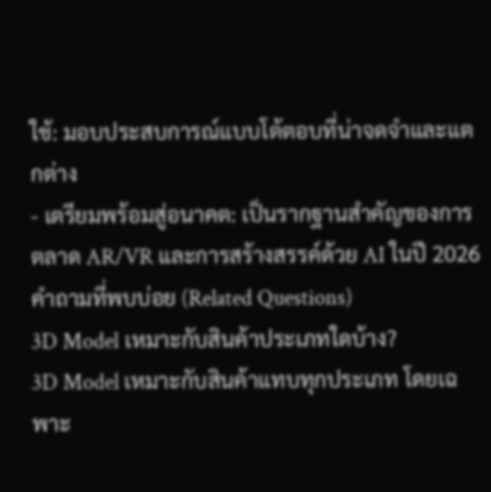ใช้: มอบประสบการณ์แบบโต้ตอบที่น่าจดจำและแตกต่าง
- เตรียมพร้อมสู่อนาคต: เป็นรากฐานสำคัญของการตลาด AR/VR และการสร้างสรรค์ด้วย AI ในปี 2026
คำถามที่พบบ่อย (Related Questions)
3D Model เหมาะกับสินค้าประเภทใดบ้าง?
3D Model เหมาะกับสินค้าแทบทุกประเภท โดยเฉพาะ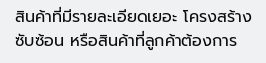สินค้าที่มีรายละเอียดเยอะ โครงสร้างซับซ้อน หรือสินค้าที่ลูกค้าต้องการ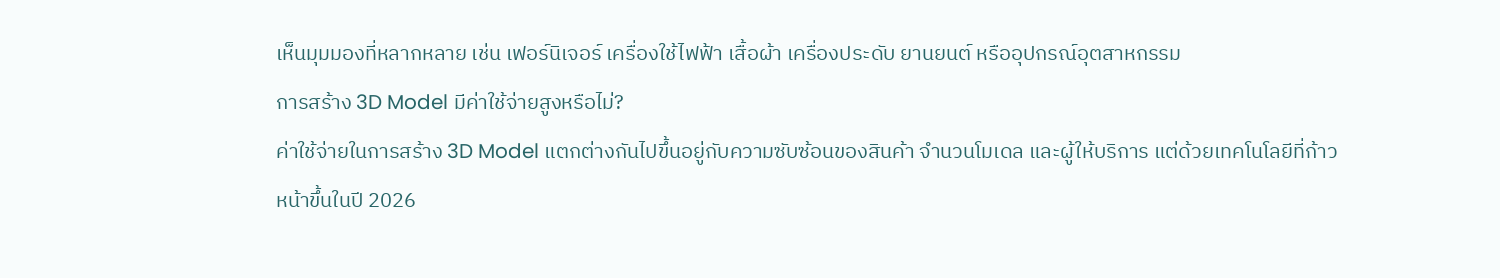เห็นมุมมองที่หลากหลาย เช่น เฟอร์นิเจอร์ เครื่องใช้ไฟฟ้า เสื้อผ้า เครื่องประดับ ยานยนต์ หรืออุปกรณ์อุตสาหกรรม
การสร้าง 3D Model มีค่าใช้จ่ายสูงหรือไม่?
ค่าใช้จ่ายในการสร้าง 3D Model แตกต่างกันไปขึ้นอยู่กับความซับซ้อนของสินค้า จำนวนโมเดล และผู้ให้บริการ แต่ด้วยเทคโนโลยีที่ก้าวหน้าขึ้นในปี 2026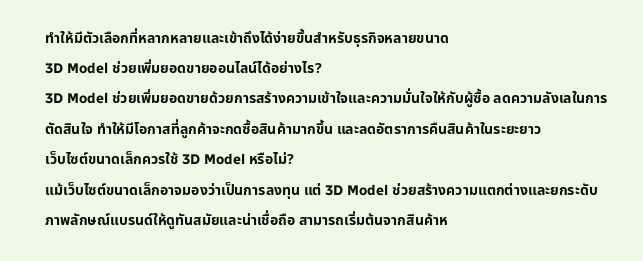ทำให้มีตัวเลือกที่หลากหลายและเข้าถึงได้ง่ายขึ้นสำหรับธุรกิจหลายขนาด
3D Model ช่วยเพิ่มยอดขายออนไลน์ได้อย่างไร?
3D Model ช่วยเพิ่มยอดขายด้วยการสร้างความเข้าใจและความมั่นใจให้กับผู้ซื้อ ลดความลังเลในการตัดสินใจ ทำให้มีโอกาสที่ลูกค้าจะกดซื้อสินค้ามากขึ้น และลดอัตราการคืนสินค้าในระยะยาว
เว็บไซต์ขนาดเล็กควรใช้ 3D Model หรือไม่?
แม้เว็บไซต์ขนาดเล็กอาจมองว่าเป็นการลงทุน แต่ 3D Model ช่วยสร้างความแตกต่างและยกระดับภาพลักษณ์แบรนด์ให้ดูทันสมัยและน่าเชื่อถือ สามารถเริ่มต้นจากสินค้าห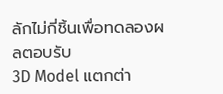ลักไม่กี่ชิ้นเพื่อทดลองผลตอบรับ
3D Model แตกต่า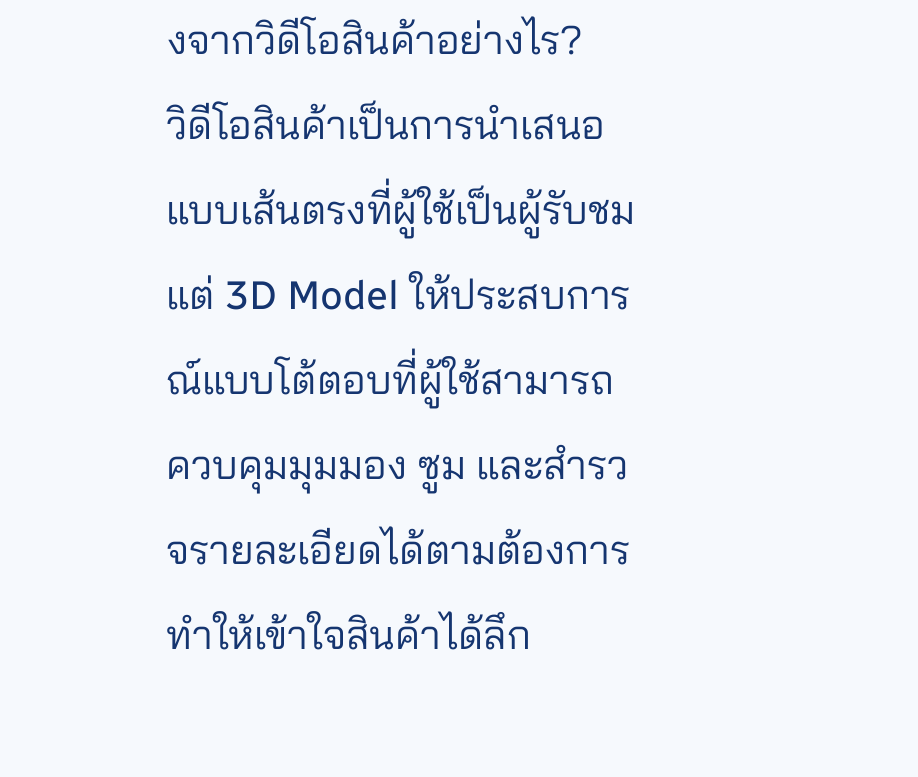งจากวิดีโอสินค้าอย่างไร?
วิดีโอสินค้าเป็นการนำเสนอแบบเส้นตรงที่ผู้ใช้เป็นผู้รับชม แต่ 3D Model ให้ประสบการณ์แบบโต้ตอบที่ผู้ใช้สามารถควบคุมมุมมอง ซูม และสำรวจรายละเอียดได้ตามต้องการ ทำให้เข้าใจสินค้าได้ลึก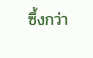ซึ้งกว่า